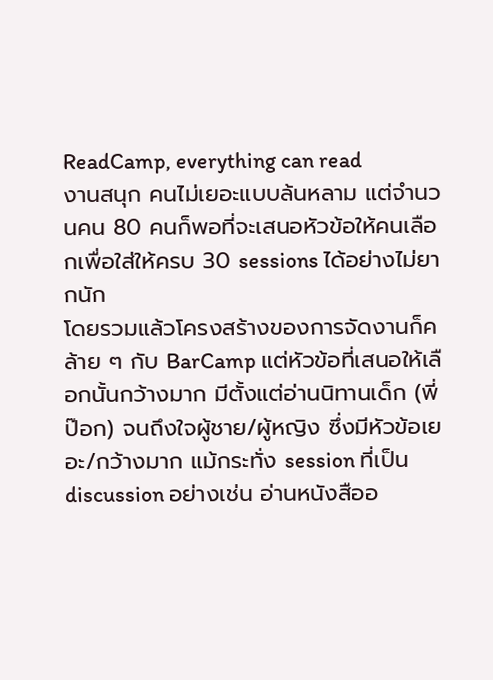ReadCamp, everything can read
งานสนุก คนไม่เยอะแบบล้นหลาม แต่จำนวนคน 80 คนก็พอที่จะเสนอหัวข้อให้คนเลือกเพื่อใส่ให้ครบ 30 sessions ได้อย่างไม่ยากนัก
โดยรวมแล้วโครงสร้างของการจัดงานก็คล้าย ๆ กับ BarCamp แต่หัวข้อที่เสนอให้เลือกนั้นกว้างมาก มีตั้งแต่อ่านนิทานเด็ก (พี่ป๊อก) จนถึงใจผู้ชาย/ผู้หญิง ซึ่งมีหัวข้อเยอะ/กว้างมาก แม้กระทั่ง session ที่เป็น discussion อย่างเช่น อ่านหนังสืออ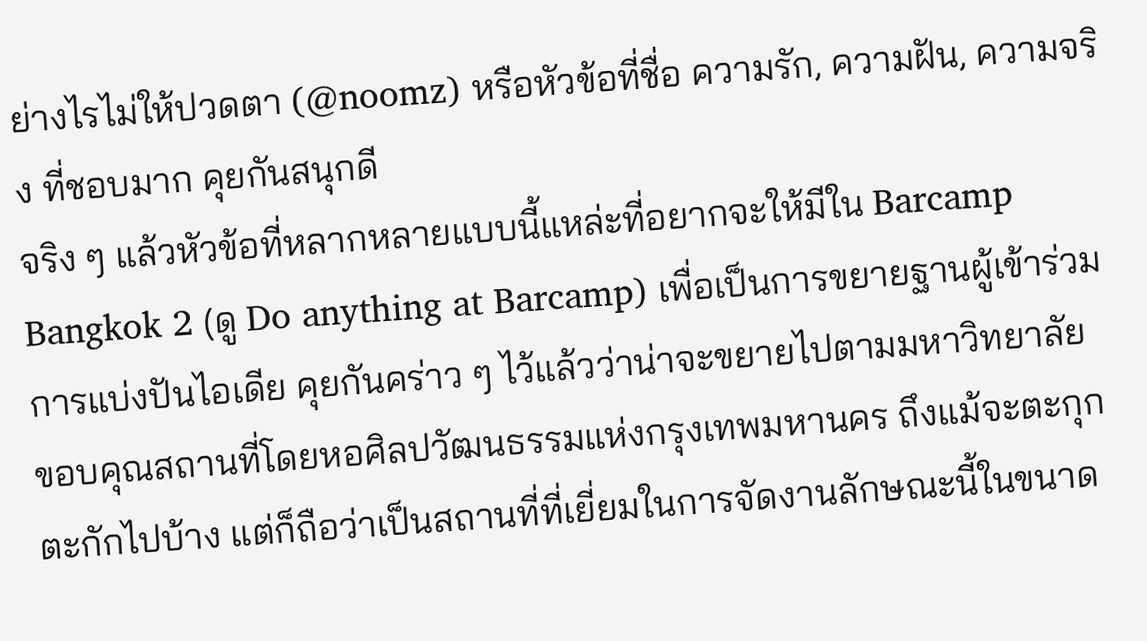ย่างไรไม่ให้ปวดตา (@noomz) หรือหัวข้อที่ชื่อ ความรัก, ความฝัน, ความจริง ที่ชอบมาก คุยกันสนุกดี
จริง ๆ แล้วหัวข้อที่หลากหลายแบบนี้แหล่ะที่อยากจะให้มีใน Barcamp Bangkok 2 (ดู Do anything at Barcamp) เพื่อเป็นการขยายฐานผู้เข้าร่วมการแบ่งปันไอเดีย คุยกันคร่าว ๆ ไว้แล้วว่าน่าจะขยายไปตามมหาวิทยาลัย
ขอบคุณสถานที่โดยหอศิลปวัฒนธรรมแห่งกรุงเทพมหานคร ถึงแม้จะตะกุกตะกักไปบ้าง แต่ก็ถือว่าเป็นสถานที่ที่เยี่ยมในการจัดงานลักษณะนี้ในขนาด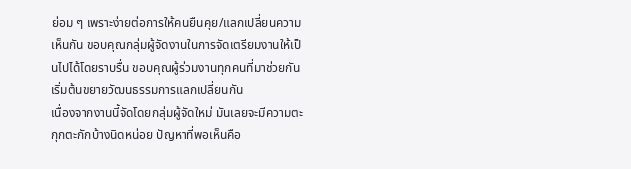ย่อม ๆ เพราะง่ายต่อการให้คนยืนคุย/แลกเปลี่ยนความเห็นกัน ขอบคุณกลุ่มผู้จัดงานในการจัดเตรียมงานให้เป็นไปได้โดยราบรื่น ขอบคุณผู้ร่วมงานทุกคนที่มาช่วยกันเริ่มต้นขยายวัฒนธรรมการแลกเปลี่ยนกัน
เนื่องจากงานนี้จัดโดยกลุ่มผู้จัดใหม่ มันเลยจะมีความตะกุกตะกักบ้างนิดหน่อย ปัญหาที่พอเห็นคือ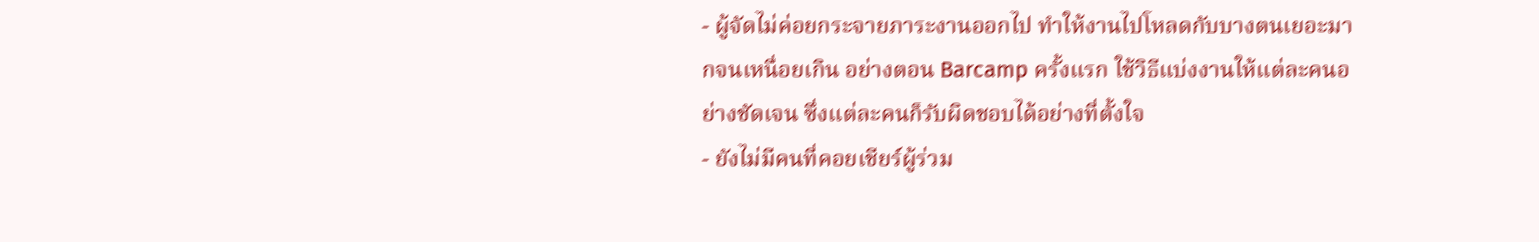- ผู้จัดไม่ค่อยกระจายภาระงานออกไป ทำให้งานไปโหลดกับบางตนเยอะมากจนเหนื่อยเกิน อย่างตอน Barcamp ครั้งแรก ใช้วิธีแบ่งงานให้แต่ละคนอย่างชัดเจน ซึ่งแต่ละคนก็รับผิดชอบได้อย่างที่ตั้งใจ
- ยังไม่มีคนที่คอยเชียร์ผู้ร่วม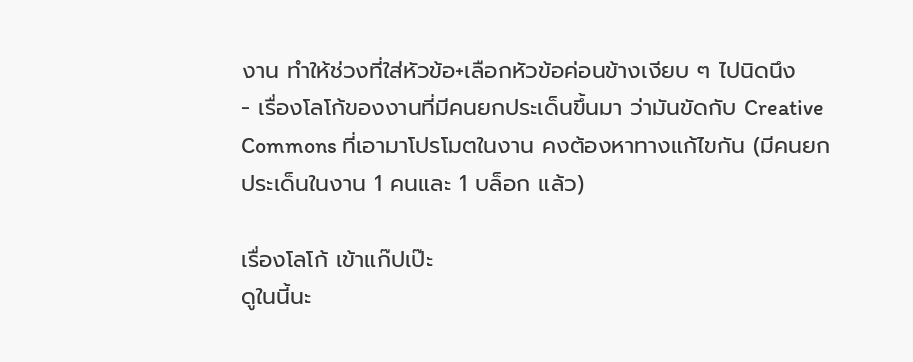งาน ทำให้ช่วงที่ใส่หัวข้อ+เลือกหัวข้อค่อนข้างเงียบ ๆ ไปนิดนึง
- เรื่องโลโก้ของงานที่มีคนยกประเด็นขึ้นมา ว่ามันขัดกับ Creative Commons ที่เอามาโปรโมตในงาน คงต้องหาทางแก้ไขกัน (มีคนยกประเด็นในงาน 1 คนและ 1 บล็อก แล้ว)

เรื่องโลโก้ เข้าแก๊ปเป๊ะ
ดูในนี้นะ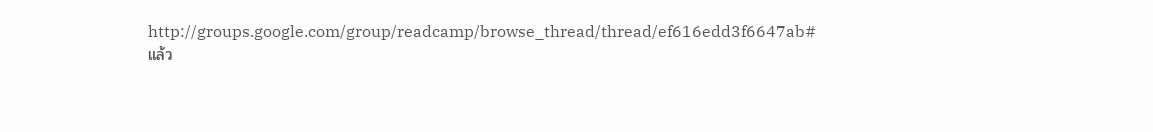http://groups.google.com/group/readcamp/browse_thread/thread/ef616edd3f6647ab#
แล้ว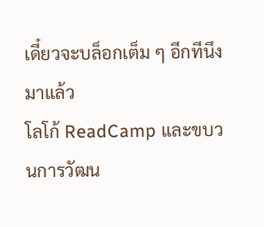เดี๋ยวจะบล็อกเต็ม ๆ อีกทีนึง
มาแล้ว
โลโก้ ReadCamp และขบวนการวัฒน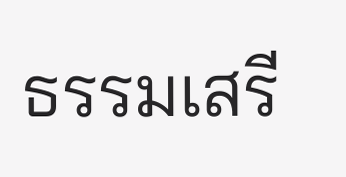ธรรมเสรี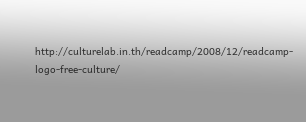http://culturelab.in.th/readcamp/2008/12/readcamp-logo-free-culture/